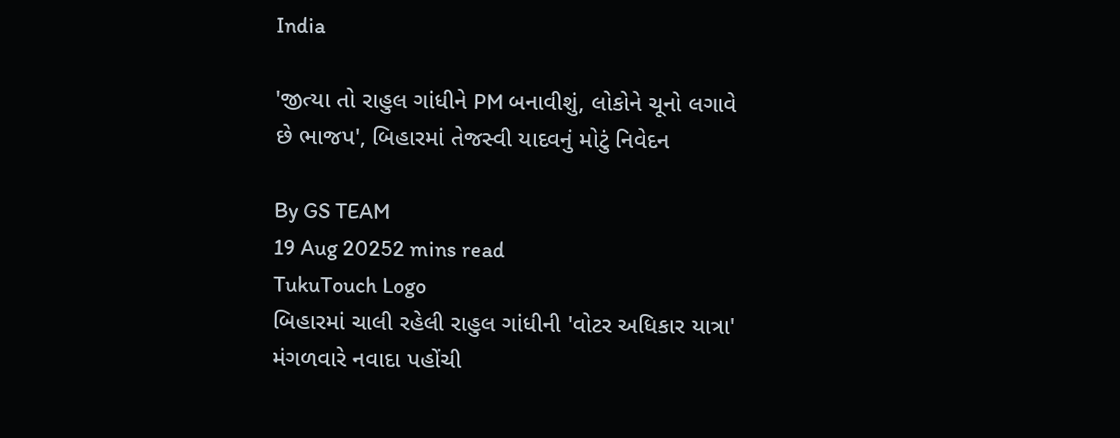India

'જીત્યા તો રાહુલ ગાંધીને PM બનાવીશું, લોકોને ચૂનો લગાવે છે ભાજપ', બિહારમાં તેજસ્વી યાદવનું મોટું નિવેદન

By GS TEAM
19 Aug 20252 mins read
TukuTouch Logo
બિહારમાં ચાલી રહેલી રાહુલ ગાંધીની 'વોટર અધિકાર યાત્રા' મંગળવારે નવાદા પહોંચી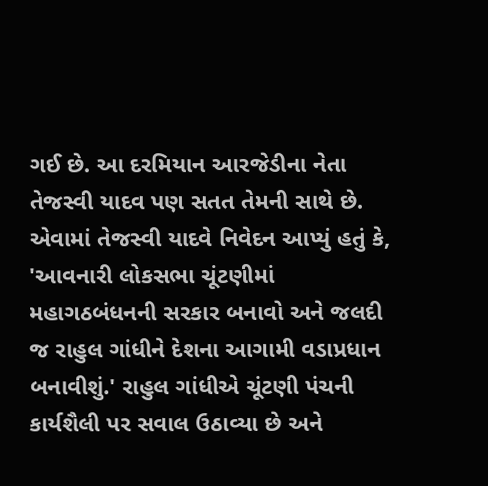ગઈ છે. આ દરમિયાન આરજેડીના નેતા તેજસ્વી યાદવ પણ સતત તેમની સાથે છે. એવામાં તેજસ્વી યાદવે નિવેદન આપ્યું હતું કે, 'આવનારી લોકસભા ચૂંટણીમાં મહાગઠબંધનની સરકાર બનાવો અને જલદી જ રાહુલ ગાંધીને દેશના આગામી વડાપ્રધાન બનાવીશું.' રાહુલ ગાંધીએ ચૂંટણી પંચની કાર્યશૈલી પર સવાલ ઉઠાવ્યા છે અને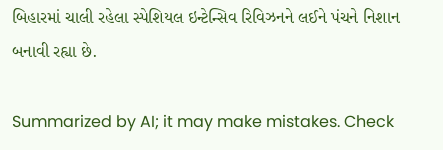બિહારમાં ચાલી રહેલા સ્પેશિયલ ઇન્ટેન્સિવ રિવિઝનને લઈને પંચને નિશાન બનાવી રહ્યા છે.

Summarized by AI; it may make mistakes. Check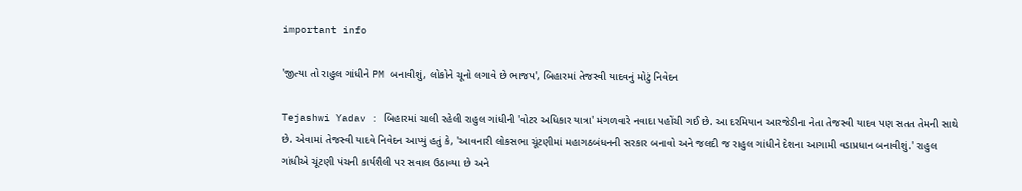important info

'જીત્યા તો રાહુલ ગાંધીને PM બનાવીશું, લોકોને ચૂનો લગાવે છે ભાજપ', બિહારમાં તેજસ્વી યાદવનું મોટું નિવેદન

Tejashwi Yadav : બિહારમાં ચાલી રહેલી રાહુલ ગાંધીની 'વોટર અધિકાર યાત્રા' મંગળવારે નવાદા પહોંચી ગઈ છે. આ દરમિયાન આરજેડીના નેતા તેજસ્વી યાદવ પણ સતત તેમની સાથે છે. એવામાં તેજસ્વી યાદવે નિવેદન આપ્યું હતું કે, 'આવનારી લોકસભા ચૂંટણીમાં મહાગઠબંધનની સરકાર બનાવો અને જલદી જ રાહુલ ગાંધીને દેશના આગામી વડાપ્રધાન બનાવીશું.' રાહુલ ગાંધીએ ચૂંટણી પંચની કાર્યશૈલી પર સવાલ ઉઠાવ્યા છે અને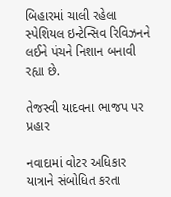બિહારમાં ચાલી રહેલા સ્પેશિયલ ઇન્ટેન્સિવ રિવિઝનને લઈને પંચને નિશાન બનાવી રહ્યા છે.

તેજસ્વી યાદવના ભાજપ પર પ્રહાર

નવાદામાં વોટર અધિકાર યાત્રાને સંબોધિત કરતા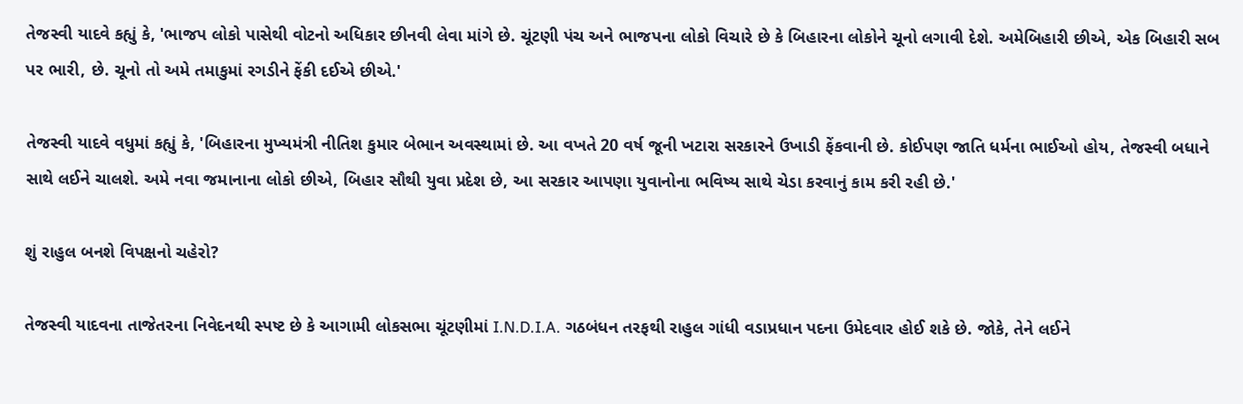તેજસ્વી યાદવે કહ્યું કે, 'ભાજપ લોકો પાસેથી વોટનો અધિકાર છીનવી લેવા માંગે છે. ચૂંટણી પંચ અને ભાજપના લોકો વિચારે છે કે બિહારના લોકોને ચૂનો લગાવી દેશે. અમેબિહારી છીએ, એક બિહારી સબ પર ભારી, છે. ચૂનો તો અમે તમાકુમાં રગડીને ફેંકી દઈએ છીએ.'

તેજસ્વી યાદવે વધુમાં કહ્યું કે, 'બિહારના મુખ્યમંત્રી નીતિશ કુમાર બેભાન અવસ્થામાં છે. આ વખતે 20 વર્ષ જૂની ખટારા સરકારને ઉખાડી ફેંકવાની છે. કોઈપણ જાતિ ધર્મના ભાઈઓ હોય, તેજસ્વી બધાને સાથે લઈને ચાલશે. અમે નવા જમાનાના લોકો છીએ, બિહાર સૌથી યુવા પ્રદેશ છે, આ સરકાર આપણા યુવાનોના ભવિષ્ય સાથે ચેડા કરવાનું કામ કરી રહી છે.'

શું રાહુલ બનશે વિપક્ષનો ચહેરો?

તેજસ્વી યાદવના તાજેતરના નિવેદનથી સ્પષ્ટ છે કે આગામી લોકસભા ચૂંટણીમાં I.N.D.I.A. ગઠબંધન તરફથી રાહુલ ગાંધી વડાપ્રધાન પદના ઉમેદવાર હોઈ શકે છે. જોકે, તેને લઈને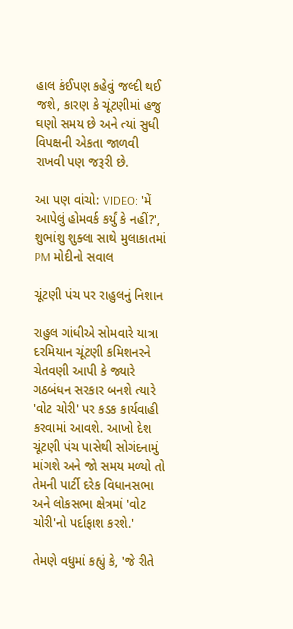હાલ કંઈપણ કહેવું જલ્દી થઈ જશે, કારણ કે ચૂંટણીમાં હજુ ઘણો સમય છે અને ત્યાં સુધી વિપક્ષની એકતા જાળવી રાખવી પણ જરૂરી છે.

આ પણ વાંચો: VIDEO: 'મેં આપેલું હોમવર્ક કર્યું કે નહીં?', શુભાંશુ શુક્લા સાથે મુલાકાતમાં PM મોદીનો સવાલ

ચૂંટણી પંચ પર રાહુલનું નિશાન

રાહુલ ગાંધીએ સોમવારે યાત્રા દરમિયાન ચૂંટણી કમિશનરને ચેતવણી આપી કે જ્યારે ગઠબંધન સરકાર બનશે ત્યારે 'વોટ ચોરી' પર કડક કાર્યવાહી કરવામાં આવશે. આખો દેશ ચૂંટણી પંચ પાસેથી સોગંદનામું માંગશે અને જો સમય મળ્યો તો તેમની પાર્ટી દરેક વિધાનસભા અને લોકસભા ક્ષેત્રમાં 'વોટ ચોરી'નો પર્દાફાશ કરશે.'

તેમણે વધુમાં કહ્યું કે, 'જે રીતે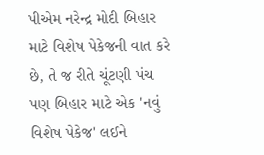પીએમ નરેન્દ્ર મોદી બિહાર માટે વિશેષ પેકેજની વાત કરે છે, તે જ રીતે ચૂંટણી પંચ પણ બિહાર માટે એક 'નવું વિશેષ પેકેજ' લઈને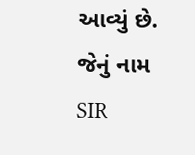આવ્યું છે. જેનું નામ SIR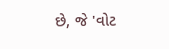છે, જે 'વોટ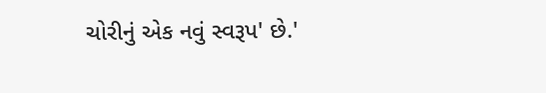ચોરીનું એક નવું સ્વરૂપ' છે.'